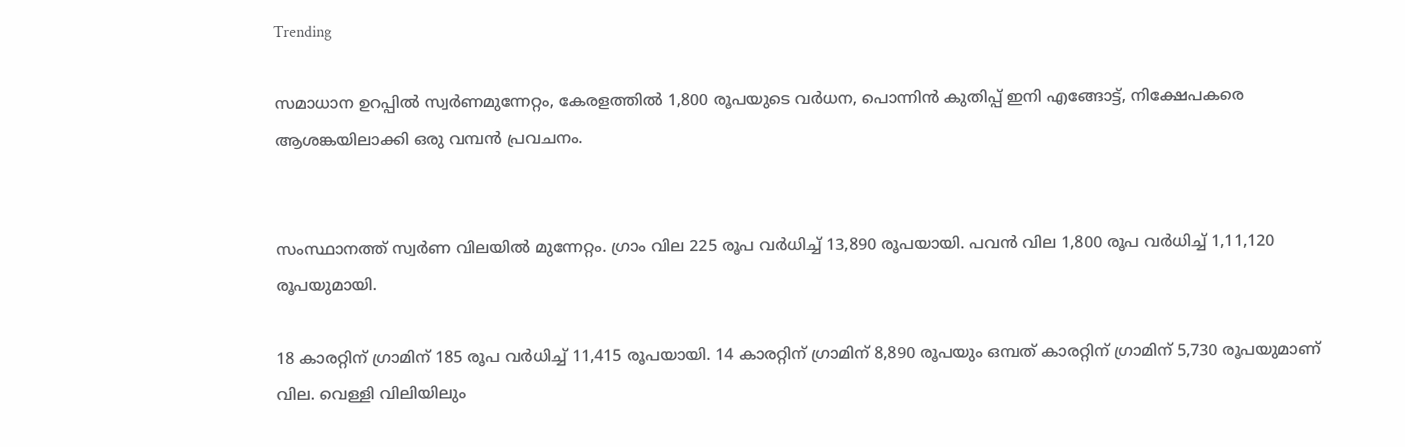Trending

സമാധാന ഉറപ്പില്‍ സ്വര്‍ണമുന്നേറ്റം, കേരളത്തില്‍ 1,800 രൂപയുടെ വര്‍ധന, പൊന്നിന്‍ കുതിപ്പ് ഇനി എങ്ങോട്ട്, നിക്ഷേപകരെ ആശങ്കയിലാക്കി ഒരു വമ്പന്‍ പ്രവചനം.


സംസ്ഥാനത്ത് സ്വര്‍ണ വിലയില്‍ മുന്നേറ്റം. ഗ്രാം വില 225 രൂപ വര്‍ധിച്ച്‌ 13,890 രൂപയായി. പവന്‍ വില 1,800 രൂപ വര്‍ധിച്ച്‌ 1,11,120 രൂപയുമായി.

18 കാരറ്റിന് ഗ്രാമിന് 185 രൂപ വര്‍ധിച്ച്‌ 11,415 രൂപയായി. 14 കാരറ്റിന് ഗ്രാമിന് 8,890 രൂപയും ഒമ്പത് കാരറ്റിന് ഗ്രാമിന് 5,730 രൂപയുമാണ് വില. വെള്ളി വിലിയിലും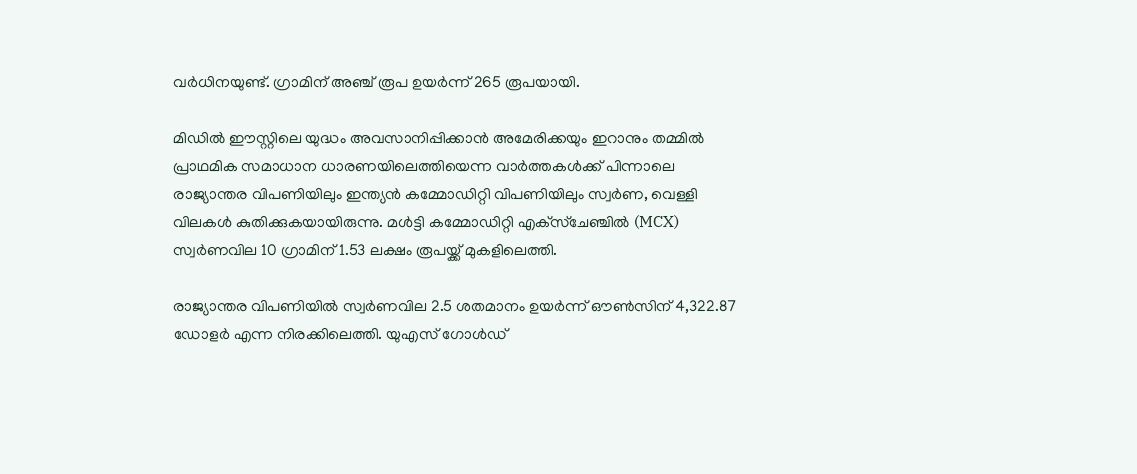വര്‍ധിനയുണ്ട്. ഗ്രാമിന് അഞ്ച് രൂപ ഉയര്‍ന്ന് 265 രൂപയായി.

മിഡില്‍ ഈസ്റ്റിലെ യുദ്ധം അവസാനിപ്പിക്കാന്‍ അമേരിക്കയും ഇറാനും തമ്മില്‍ പ്രാഥമിക സമാധാന ധാരണയിലെത്തിയെന്ന വാര്‍ത്തകള്‍ക്ക് പിന്നാലെ രാജ്യാന്തര വിപണിയിലും ഇന്ത്യന്‍ കമ്മോഡിറ്റി വിപണിയിലും സ്വര്‍ണ, വെള്ളി വിലകള്‍ കുതിക്കുകയായിരുന്നു. മള്‍ട്ടി കമ്മോഡിറ്റി എക്‌സ്‌ചേഞ്ചില്‍ (MCX) സ്വര്‍ണവില 10 ഗ്രാമിന് 1.53 ലക്ഷം രൂപയ്ക്ക് മുകളിലെത്തി.

രാജ്യാന്തര വിപണിയില്‍ സ്വര്‍ണവില 2.5 ശതമാനം ഉയര്‍ന്ന് ഔണ്‍സിന് 4,322.87 ഡോളര്‍ എന്ന നിരക്കിലെത്തി. യുഎസ് ഗോള്‍ഡ്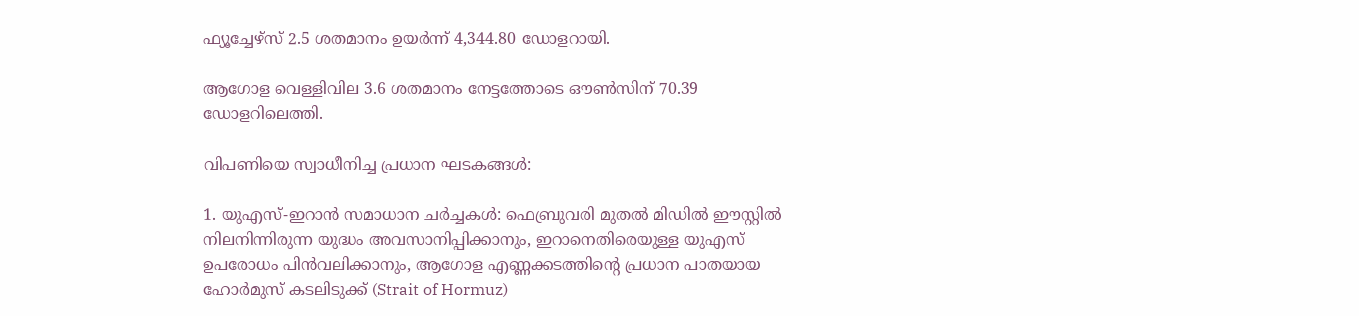ഫ്യൂച്ചേഴ്‌സ് 2.5 ശതമാനം ഉയര്‍ന്ന് 4,344.80 ഡോളറായി.

ആഗോള വെള്ളിവില 3.6 ശതമാനം നേട്ടത്തോടെ ഔണ്‍സിന് 70.39 ഡോളറിലെത്തി.

വിപണിയെ സ്വാധീനിച്ച പ്രധാന ഘടകങ്ങള്‍:

1. യുഎസ്-ഇറാന്‍ സമാധാന ചര്‍ച്ചകള്‍: ഫെബ്രുവരി മുതല്‍ മിഡില്‍ ഈസ്റ്റില്‍ നിലനിന്നിരുന്ന യുദ്ധം അവസാനിപ്പിക്കാനും, ഇറാനെതിരെയുള്ള യുഎസ് ഉപരോധം പിന്‍വലിക്കാനും, ആഗോള എണ്ണക്കടത്തിന്റെ പ്രധാന പാതയായ ഹോര്‍മുസ് കടലിടുക്ക് (Strait of Hormuz)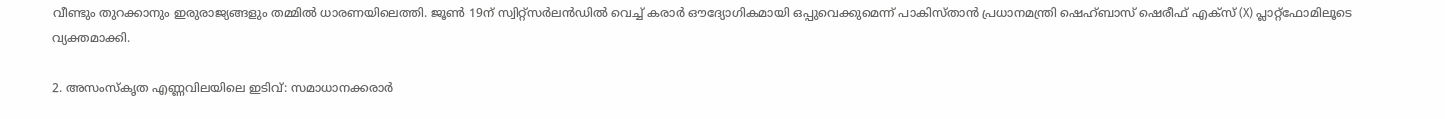വീണ്ടും തുറക്കാനും ഇരുരാജ്യങ്ങളും തമ്മില്‍ ധാരണയിലെത്തി. ജൂണ്‍ 19ന് സ്വിറ്റ്സര്‍ലന്‍ഡില്‍ വെച്ച്‌ കരാര്‍ ഔദ്യോഗികമായി ഒപ്പുവെക്കുമെന്ന് പാകിസ്താന്‍ പ്രധാനമന്ത്രി ഷെഹ്ബാസ് ഷെരീഫ് എക്‌സ് (X) പ്ലാറ്റ്ഫോമിലൂടെ വ്യക്തമാക്കി.

2. അസംസ്‌കൃത എണ്ണവിലയിലെ ഇടിവ്: സമാധാനക്കരാര്‍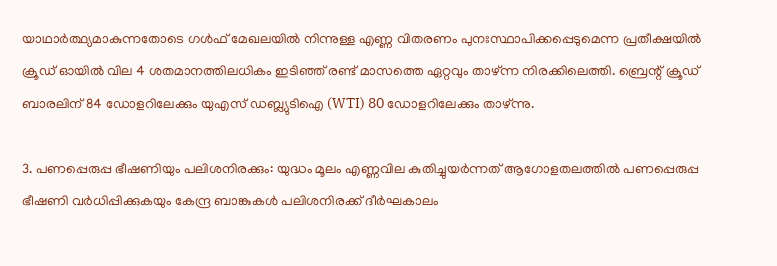യാഥാര്‍ത്ഥ്യമാകുന്നതോടെ ഗള്‍ഫ് മേഖലയില്‍ നിന്നുള്ള എണ്ണ വിതരണം പുനഃസ്ഥാപിക്കപ്പെടുമെന്ന പ്രതീക്ഷയില്‍ ക്രൂഡ് ഓയില്‍ വില 4 ശതമാനത്തിലധികം ഇടിഞ്ഞ് രണ്ട് മാസത്തെ ഏറ്റവും താഴ്ന്ന നിരക്കിലെത്തി. ബ്രെന്റ് ക്രൂഡ് ബാരലിന് 84 ഡോളറിലേക്കും യുഎസ് ഡബ്ല്യുടിഐ (WTI) 80 ഡോളറിലേക്കും താഴ്ന്നു.

3. പണപ്പെരുപ്പ ഭീഷണിയും പലിശനിരക്കും: യുദ്ധം മൂലം എണ്ണവില കുതിച്ചുയര്‍ന്നത് ആഗോളതലത്തില്‍ പണപ്പെരുപ്പ ഭീഷണി വര്‍ധിപ്പിക്കുകയും കേന്ദ്ര ബാങ്കുകള്‍ പലിശനിരക്ക് ദീര്‍ഘകാലം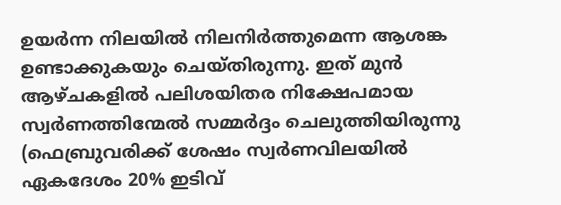ഉയര്‍ന്ന നിലയില്‍ നിലനിര്‍ത്തുമെന്ന ആശങ്ക ഉണ്ടാക്കുകയും ചെയ്തിരുന്നു. ഇത് മുന്‍ ആഴ്ചകളില്‍ പലിശയിതര നിക്ഷേപമായ സ്വര്‍ണത്തിന്മേല്‍ സമ്മര്‍ദ്ദം ചെലുത്തിയിരുന്നു (ഫെബ്രുവരിക്ക് ശേഷം സ്വര്‍ണവിലയില്‍ ഏകദേശം 20% ഇടിവ്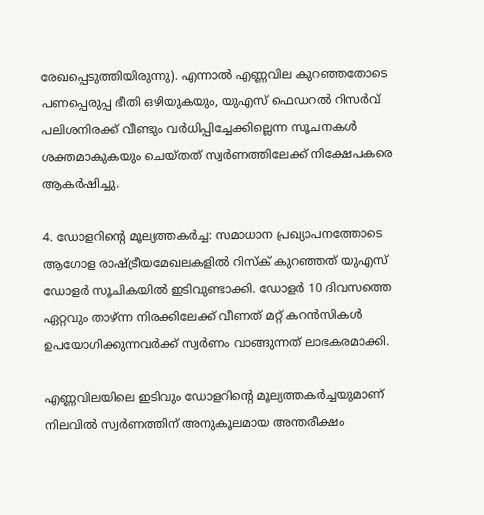രേഖപ്പെടുത്തിയിരുന്നു). എന്നാല്‍ എണ്ണവില കുറഞ്ഞതോടെ പണപ്പെരുപ്പ ഭീതി ഒഴിയുകയും, യുഎസ് ഫെഡറല്‍ റിസര്‍വ് പലിശനിരക്ക് വീണ്ടും വര്‍ധിപ്പിച്ചേക്കില്ലെന്ന സൂചനകള്‍ ശക്തമാകുകയും ചെയ്തത് സ്വര്‍ണത്തിലേക്ക് നിക്ഷേപകരെ ആകര്‍ഷിച്ചു.

4. ഡോളറിന്റെ മൂല്യത്തകര്‍ച്ച: സമാധാന പ്രഖ്യാപനത്തോടെ ആഗോള രാഷ്ട്രീയമേഖലകളില്‍ റിസ്‌ക് കുറഞ്ഞത് യുഎസ് ഡോളര്‍ സൂചികയില്‍ ഇടിവുണ്ടാക്കി. ഡോളര്‍ 10 ദിവസത്തെ ഏറ്റവും താഴ്ന്ന നിരക്കിലേക്ക് വീണത് മറ്റ് കറന്‍സികള്‍ ഉപയോഗിക്കുന്നവര്‍ക്ക് സ്വര്‍ണം വാങ്ങുന്നത് ലാഭകരമാക്കി.

എണ്ണവിലയിലെ ഇടിവും ഡോളറിന്റെ മൂല്യത്തകര്‍ച്ചയുമാണ് നിലവില്‍ സ്വര്‍ണത്തിന് അനുകൂലമായ അന്തരീക്ഷം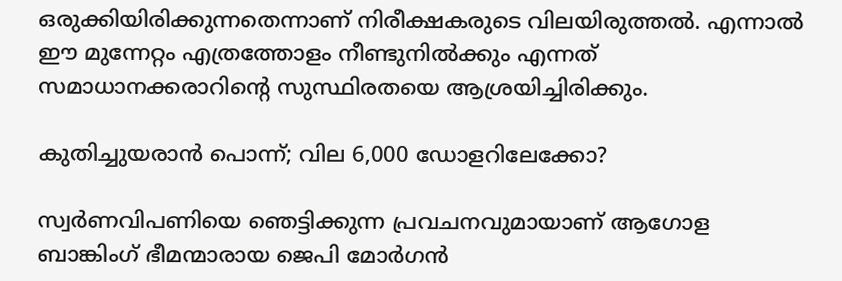ഒരുക്കിയിരിക്കുന്നതെന്നാണ് നിരീക്ഷകരുടെ വിലയിരുത്തല്‍. എന്നാല്‍ ഈ മുന്നേറ്റം എത്രത്തോളം നീണ്ടുനില്‍ക്കും എന്നത് സമാധാനക്കരാറിന്റെ സുസ്ഥിരതയെ ആശ്രയിച്ചിരിക്കും.

കുതിച്ചുയരാന്‍ പൊന്ന്; വില 6,000 ഡോളറിലേക്കോ?

സ്വര്‍ണവിപണിയെ ഞെട്ടിക്കുന്ന പ്രവചനവുമായാണ് ആഗോള ബാങ്കിംഗ് ഭീമന്മാരായ ജെപി മോര്‍ഗന്‍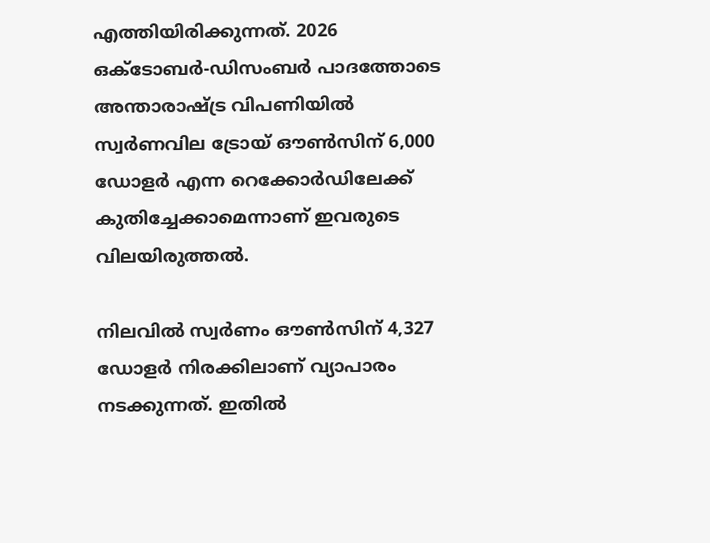എത്തിയിരിക്കുന്നത്. 2026 ഒക്ടോബര്‍-ഡിസംബര്‍ പാദത്തോടെ അന്താരാഷ്ട്ര വിപണിയില്‍ സ്വര്‍ണവില ട്രോയ് ഔണ്‍സിന് 6,000 ഡോളര്‍ എന്ന റെക്കോര്‍ഡിലേക്ക് കുതിച്ചേക്കാമെന്നാണ് ഇവരുടെ വിലയിരുത്തല്‍.

നിലവില്‍ സ്വര്‍ണം ഔണ്‍സിന് 4,327 ഡോളര്‍ നിരക്കിലാണ് വ്യാപാരം നടക്കുന്നത്. ഇതില്‍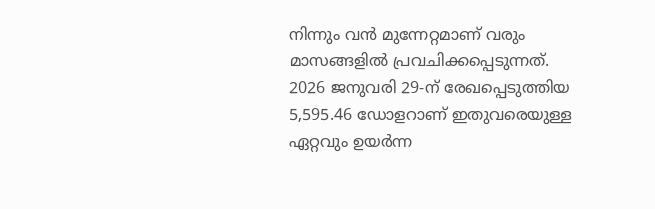നിന്നും വന്‍ മുന്നേറ്റമാണ് വരും മാസങ്ങളില്‍ പ്രവചിക്കപ്പെടുന്നത്. 2026 ജനുവരി 29-ന് രേഖപ്പെടുത്തിയ 5,595.46 ഡോളറാണ് ഇതുവരെയുള്ള ഏറ്റവും ഉയര്‍ന്ന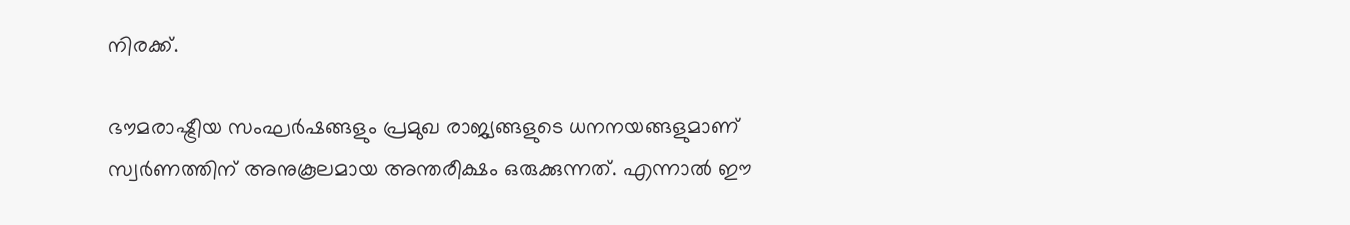നിരക്ക്.

ഭൗമരാഷ്ട്രീയ സംഘര്‍ഷങ്ങളും പ്രമുഖ രാജ്യങ്ങളുടെ ധനനയങ്ങളുമാണ് സ്വര്‍ണത്തിന് അനുകൂലമായ അന്തരീക്ഷം ഒരുക്കുന്നത്. എന്നാല്‍ ഈ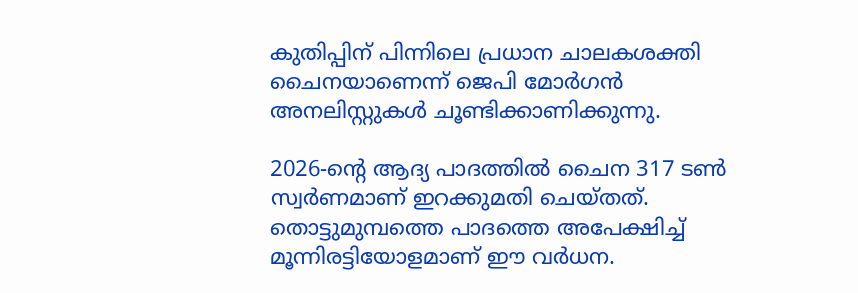കുതിപ്പിന് പിന്നിലെ പ്രധാന ചാലകശക്തി ചൈനയാണെന്ന് ജെപി മോര്‍ഗന്‍ അനലിസ്റ്റുകള്‍ ചൂണ്ടിക്കാണിക്കുന്നു.

2026-ന്റെ ആദ്യ പാദത്തില്‍ ചൈന 317 ടണ്‍ സ്വര്‍ണമാണ് ഇറക്കുമതി ചെയ്തത്. തൊട്ടുമുമ്പത്തെ പാദത്തെ അപേക്ഷിച്ച്‌ മൂന്നിരട്ടിയോളമാണ് ഈ വര്‍ധന.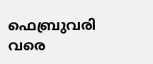ഫെബ്രുവരി വരെ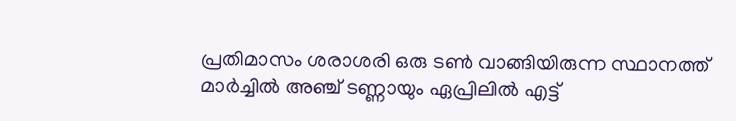പ്രതിമാസം ശരാശരി ഒരു ടണ്‍ വാങ്ങിയിരുന്ന സ്ഥാനത്ത് മാര്‍ച്ചില്‍ അഞ്ച് ടണ്ണായും ഏപ്രിലില്‍ എട്ട്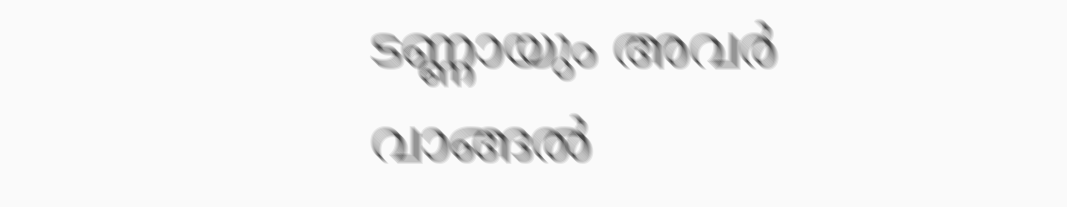ടണ്ണായും അവര്‍ വാങ്ങല്‍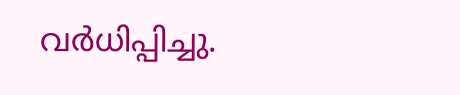വര്‍ധിപ്പിച്ചു.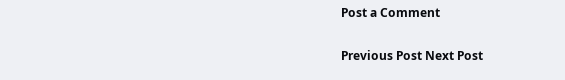Post a Comment

Previous Post Next Post